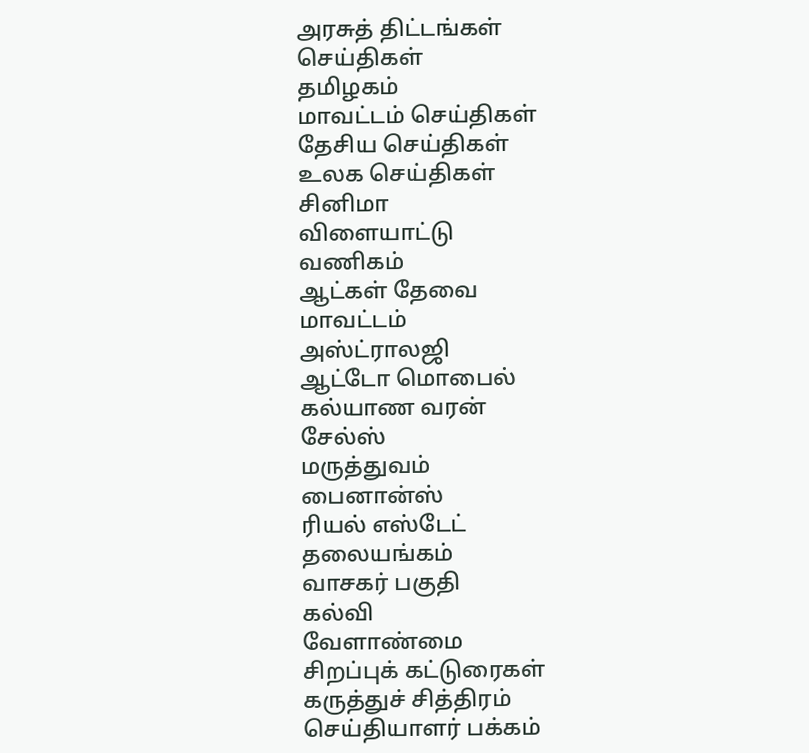அரசுத் திட்டங்கள்
செய்திகள்
தமிழகம்
மாவட்டம் செய்திகள்
தேசிய செய்திகள்
உலக செய்திகள்
சினிமா
விளையாட்டு
வணிகம்
ஆட்கள் தேவை
மாவட்டம்
அஸ்ட்ராலஜி
ஆட்டோ மொபைல்
கல்யாண வரன்
சேல்ஸ்
மருத்துவம்
பைனான்ஸ்
ரியல் எஸ்டேட்
தலையங்கம்
வாசகர் பகுதி
கல்வி
வேளாண்மை
சிறப்புக் கட்டுரைகள்
கருத்துச் சித்திரம்
செய்தியாளர் பக்கம்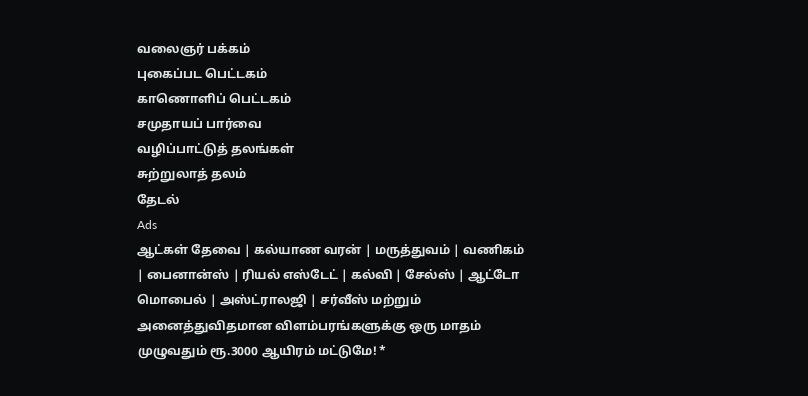வலைஞர் பக்கம்
புகைப்பட பெட்டகம்
காணொளிப் பெட்டகம்
சமுதாயப் பார்வை
வழிப்பாட்டுத் தலங்கள்
சுற்றுலாத் தலம்
தேடல்
Ads
ஆட்கள் தேவை | கல்யாண வரன் | மருத்துவம் | வணிகம் | பைனான்ஸ் | ரியல் எஸ்டேட் | கல்வி | சேல்ஸ் | ஆட்டோ மொபைல் | அஸ்ட்ராலஜி | சர்வீஸ் மற்றும் அனைத்துவிதமான விளம்பரங்களுக்கு ஒரு மாதம் முழுவதும் ரூ.3000 ஆயிரம் மட்டுமே! *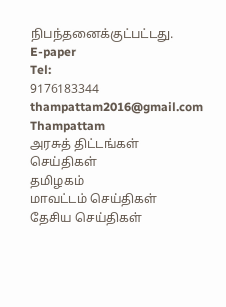நிபந்தனைக்குட்பட்டது.
E-paper
Tel:
9176183344
thampattam2016@gmail.com
Thampattam
அரசுத் திட்டங்கள்
செய்திகள்
தமிழகம்
மாவட்டம் செய்திகள்
தேசிய செய்திகள்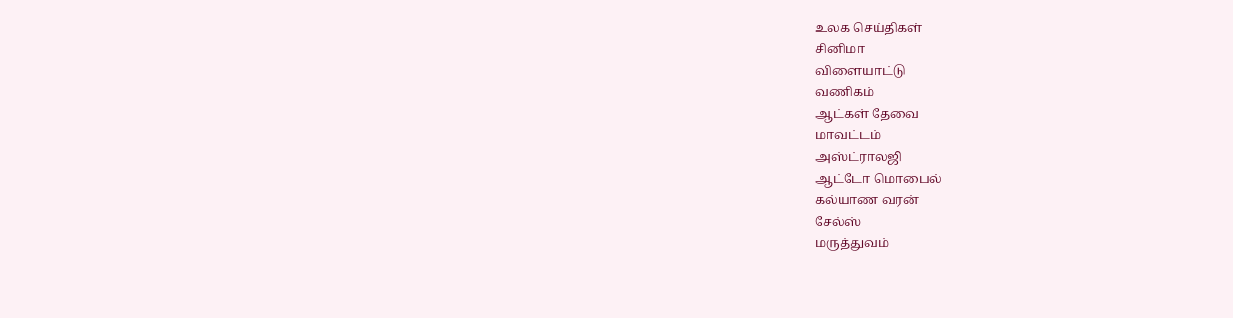உலக செய்திகள்
சினிமா
விளையாட்டு
வணிகம்
ஆட்கள் தேவை
மாவட்டம்
அஸ்ட்ராலஜி
ஆட்டோ மொபைல்
கல்யாண வரன்
சேல்ஸ்
மருத்துவம்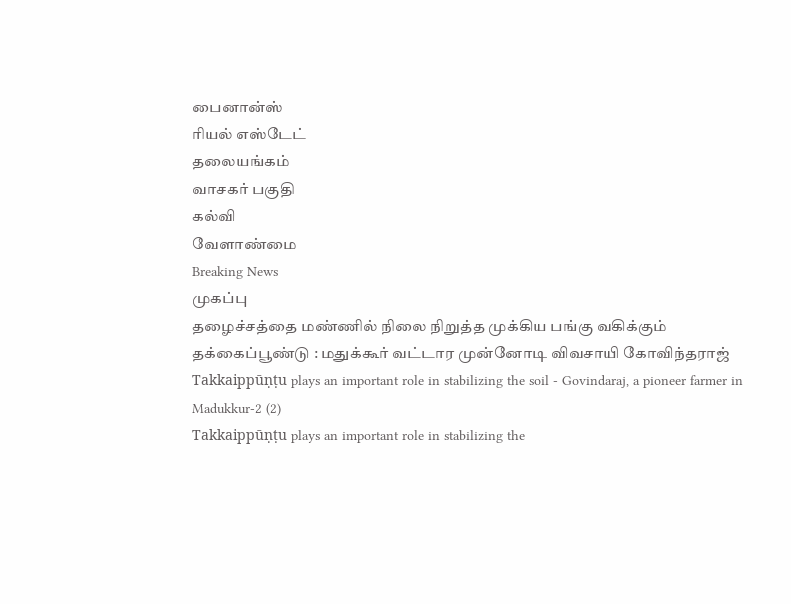பைனான்ஸ்
ரியல் எஸ்டேட்
தலையங்கம்
வாசகர் பகுதி
கல்வி
வேளாண்மை
Breaking News
முகப்பு
தழைச்சத்தை மண்ணில் நிலை நிறுத்த முக்கிய பங்கு வகிக்கும் தக்கைப்பூண்டு : மதுக்கூர் வட்டார முன்னோடி விவசாயி கோவிந்தராஜ்
Takkaippūṇṭu plays an important role in stabilizing the soil - Govindaraj, a pioneer farmer in Madukkur-2 (2)
Takkaippūṇṭu plays an important role in stabilizing the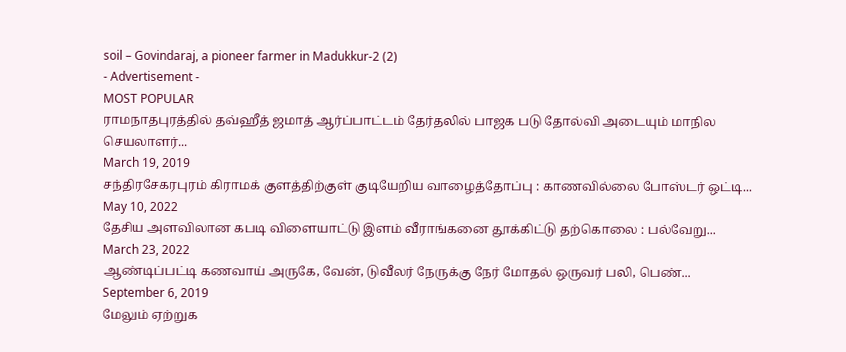soil – Govindaraj, a pioneer farmer in Madukkur-2 (2)
- Advertisement -
MOST POPULAR
ராமநாதபுரத்தில் தவ்ஹீத் ஜமாத் ஆர்ப்பாட்டம் தேர்தலில் பாஜக படு தோல்வி அடையும் மாநில செயலாளர்...
March 19, 2019
சந்திரசேகரபுரம் கிராமக் குளத்திற்குள் குடியேறிய வாழைத்தோப்பு : காணவில்லை போஸ்டர் ஒட்டி...
May 10, 2022
தேசிய அளவிலான கபடி விளையாட்டு இளம் வீராங்கனை தூக்கிட்டு தற்கொலை : பல்வேறு...
March 23, 2022
ஆண்டிப்பட்டி கணவாய் அருகே, வேன், டுவீலர் நேருக்கு நேர் மோதல் ஒருவர் பலி, பெண்...
September 6, 2019
மேலும் ஏற்றுக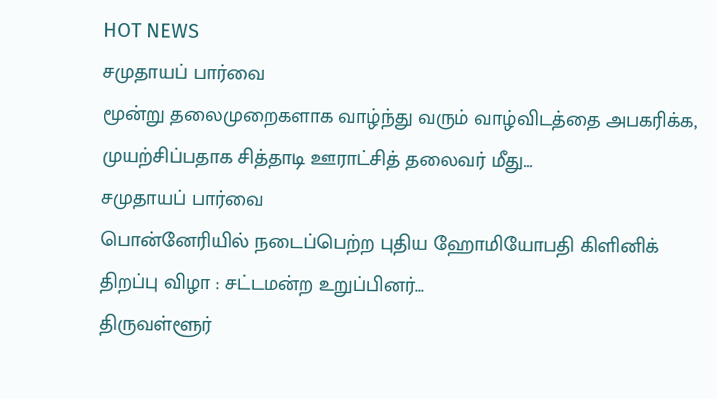HOT NEWS
சமுதாயப் பார்வை
மூன்று தலைமுறைகளாக வாழ்ந்து வரும் வாழ்விடத்தை அபகரிக்க, முயற்சிப்பதாக சித்தாடி ஊராட்சித் தலைவர் மீது...
சமுதாயப் பார்வை
பொன்னேரியில் நடைப்பெற்ற புதிய ஹோமியோபதி கிளினிக் திறப்பு விழா : சட்டமன்ற உறுப்பினர்...
திருவள்ளூர்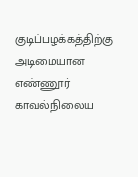குடிப்பழக்கத்திற்கு அடிமையான எண்ணூர் காவல்நிலைய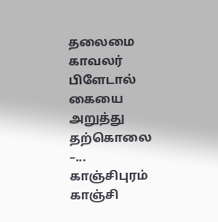தலைமை காவலர் பிளேடால் கையை அறுத்து தற்கொலை –...
காஞ்சிபுரம்
காஞ்சி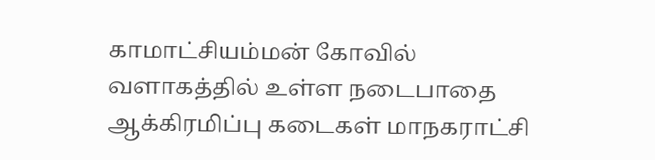காமாட்சியம்மன் கோவில் வளாகத்தில் உள்ள நடைபாதை ஆக்கிரமிப்பு கடைகள் மாநகராட்சி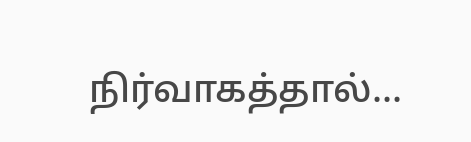நிர்வாகத்தால்...